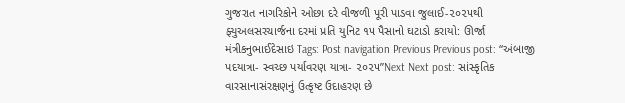ગુજરાત નાગરિકોને ઓછા દરે વીજળી પૂરી પાડવા જુલાઈ-૨૦૨૫થી ફ્યુઅલસરચાર્જના દરમાં પ્રતિ યુનિટ ૧૫ પૈસાનો ઘટાડો કરાયો: ઊર્જા મંત્રીકનુભાઈદેસાઇ Tags: Post navigation Previous Previous post: “અંબાજી પદયાત્રા- સ્વચ્છ પર્યાવરણ યાત્રા- ૨૦૨૫”Next Next post: સાંસ્કૃતિક વારસાનાસંરક્ષણનું ઉત્કૃષ્ટ ઉદાહરણ છે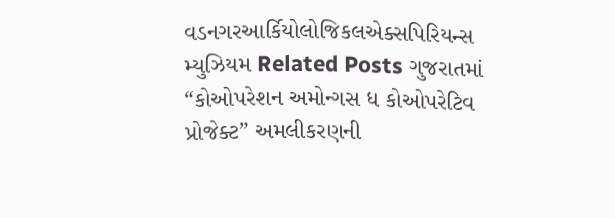વડનગરઆર્કિયોલોજિકલએક્સપિરિયન્સ મ્યુઝિયમ Related Posts ગુજરાતમાં “કોઓપરેશન અમોન્ગસ ધ કોઓપરેટિવ પ્રોજેક્ટ” અમલીકરણની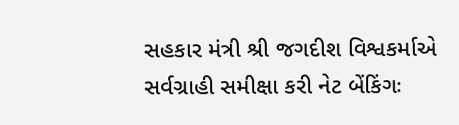સહકાર મંત્રી શ્રી જગદીશ વિશ્વકર્માએ સર્વગ્રાહી સમીક્ષા કરી નેટ બેંકિંગઃ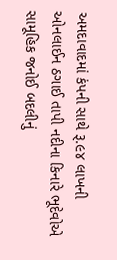અમદાવાદમાં કંપની સાથે રૂ.૯૪ લાખની ઓનલાઈન ઠગાઈ તાપી નદીના કિનારે ભૂદેવોએ સામૂહિક જનોઈ બદલીનું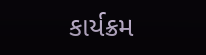કાર્યક્રમ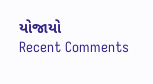યોજાયો
Recent Comments